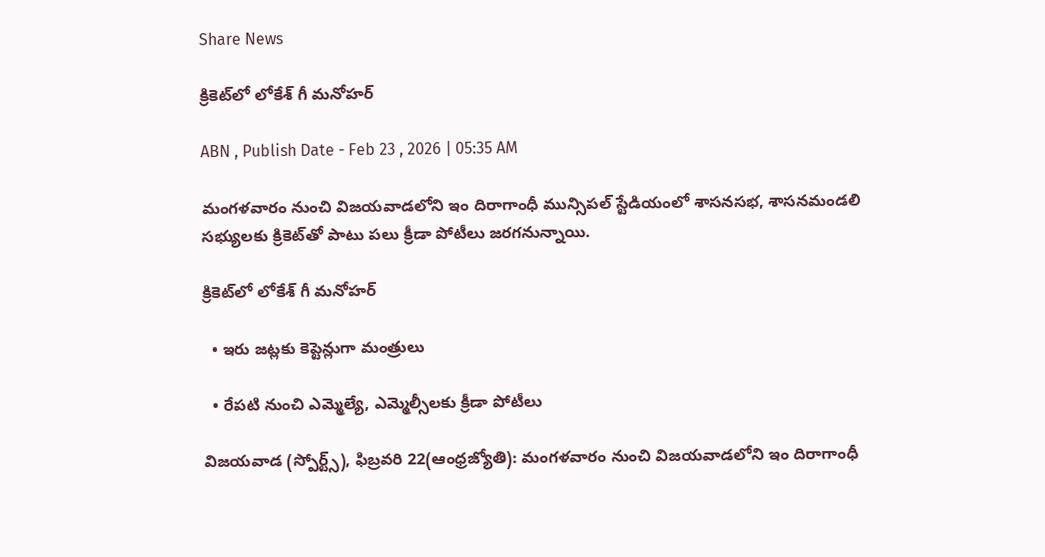Share News

క్రికెట్‌లో లోకేశ్‌ గీ మనోహర్‌

ABN , Publish Date - Feb 23 , 2026 | 05:35 AM

మంగళవారం నుంచి విజయవాడలోని ఇం దిరాగాంధీ మున్సిపల్‌ స్టేడియంలో శాసనసభ, శాసనమండలి సభ్యులకు క్రికెట్‌తో పాటు పలు క్రీడా పోటీలు జరగనున్నాయి.

క్రికెట్‌లో లోకేశ్‌ గీ మనోహర్‌

  • ఇరు జట్లకు కెప్టెన్లుగా మంత్రులు

  • రేపటి నుంచి ఎమ్మెల్యే, ఎమ్మెల్సీలకు క్రీడా పోటీలు

విజయవాడ (స్పోర్ట్స్‌), ఫిబ్రవరి 22(ఆంధ్రజ్యోతి): మంగళవారం నుంచి విజయవాడలోని ఇం దిరాగాంధీ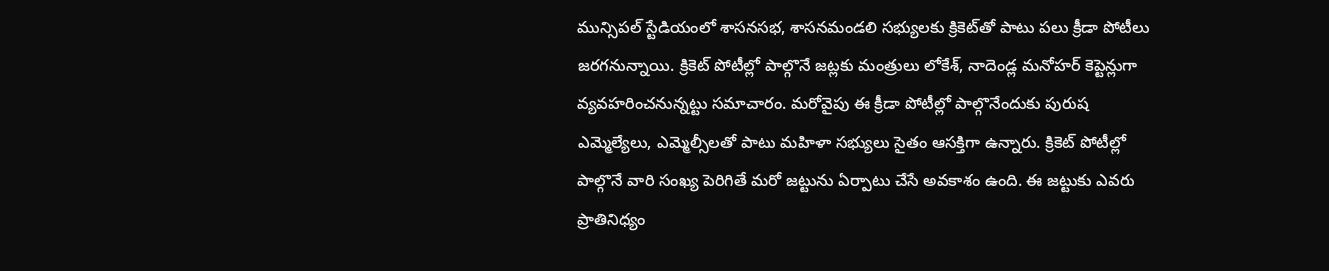మున్సిపల్‌ స్టేడియంలో శాసనసభ, శాసనమండలి సభ్యులకు క్రికెట్‌తో పాటు పలు క్రీడా పోటీలు జరగనున్నాయి. క్రికెట్‌ పోటీల్లో పాల్గొనే జట్లకు మంత్రులు లోకేశ్‌, నాదెండ్ల మనోహర్‌ కెప్టెన్లుగా వ్యవహరించనున్నట్టు సమాచారం. మరోవైపు ఈ క్రీడా పోటీల్లో పాల్గొనేందుకు పురుష ఎమ్మెల్యేలు, ఎమ్మెల్సీలతో పాటు మహిళా సభ్యులు సైతం ఆసక్తిగా ఉన్నారు. క్రికెట్‌ పోటీల్లో పాల్గొనే వారి సంఖ్య పెరిగితే మరో జట్టును ఏర్పాటు చేసే అవకాశం ఉంది. ఈ జట్టుకు ఎవరు ప్రాతినిధ్యం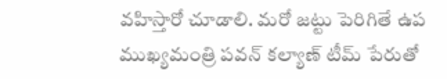వహిస్తారో చూడాలి. మరో జట్టు పెరిగితే ఉప ముఖ్యమంత్రి పవన్‌ కల్యాణ్‌ టీమ్‌ పేరుతో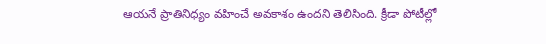ఆయనే ప్రాతినిధ్యం వహించే అవకాశం ఉందని తెలిసింది. క్రీడా పోటీల్లో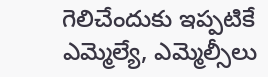గెలిచేందుకు ఇప్పటికే ఎమ్మెల్యే, ఎమ్మెల్సీలు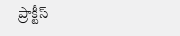ప్రాక్టీస్‌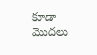కూడా మొదలు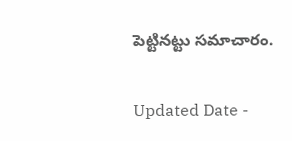పెట్టినట్టు సమాచారం.

Updated Date -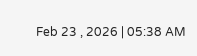Feb 23 , 2026 | 05:38 AM